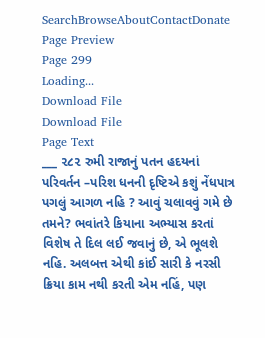SearchBrowseAboutContactDonate
Page Preview
Page 299
Loading...
Download File
Download File
Page Text
___ ૨૮૨ રુમી રાજાનું પતન હદયનાં પરિવર્તન –પરિશ ધનની દૃષ્ટિએ કશું નેંધપાત્ર પગલું આગળ નહિ ? આવું ચલાવવું ગમે છે તમને? ભવાંતરે કિયાના અભ્યાસ કરતાં વિશેષ તે દિલ લઈ જવાનું છે, એ ભૂલશે નહિ. અલબત્ત એથી કાંઈ સારી કે નરસી ક્રિયા કામ નથી કરતી એમ નહિં, પણ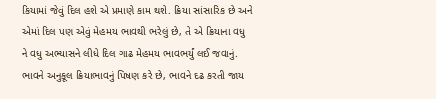કિયામાં જેવું દિલ હશે એ પ્રમાણે કામ થશે. ક્રિયા સાંસારિક છે અને એમાં દિલ પણ એવું મેહમય ભાવથી ભરેલું છે, તે એ ક્રિયાના વધુ ને વધુ અભ્યાસને લીધે દિલ ગાઢ મેહમય ભાવભર્યું લઈ જવાનું. ભાવને અનુકૂલ ક્રિયાભાવનું પિષણ કરે છે, ભાવને દઢ કરતી જાય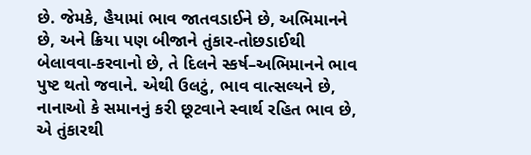છે. જેમકે, હૈયામાં ભાવ જાતવડાઈને છે, અભિમાનને છે, અને ક્રિયા પણ બીજાને તુંકાર-તોછડાઈથી બેલાવવા-કરવાનો છે, તે દિલને સ્કર્ષ–અભિમાનને ભાવ પુષ્ટ થતો જવાને. એથી ઉલટું, ભાવ વાત્સલ્યને છે, નાનાઓ કે સમાનનું કરી છૂટવાને સ્વાર્થ રહિત ભાવ છે, એ તુંકારથી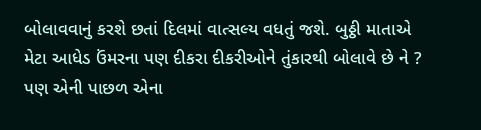બોલાવવાનું કરશે છતાં દિલમાં વાત્સલ્ય વધતું જશે. બુઠ્ઠી માતાએ મેટા આધેડ ઉંમરના પણ દીકરા દીકરીઓને તુંકારથી બોલાવે છે ને ? પણ એની પાછળ એના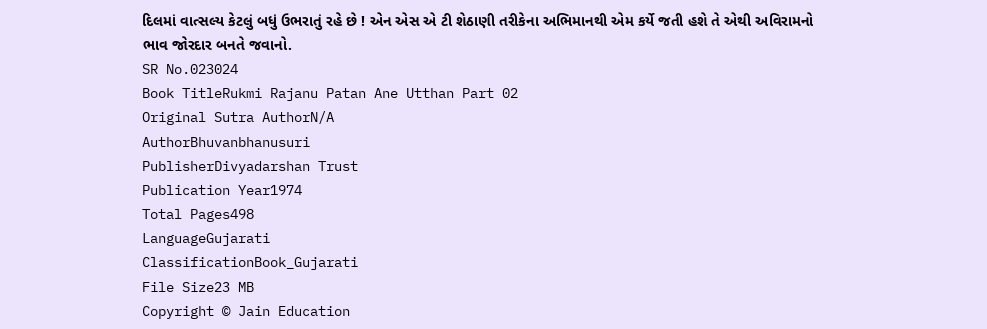દિલમાં વાત્સલ્ય કેટલું બધું ઉભરાતું રહે છે ! એન એસ એ ટી શેઠાણી તરીકેના અભિમાનથી એમ કર્યે જતી હશે તે એથી અવિરામનો ભાવ જોરદાર બનતે જવાનો.
SR No.023024
Book TitleRukmi Rajanu Patan Ane Utthan Part 02
Original Sutra AuthorN/A
AuthorBhuvanbhanusuri
PublisherDivyadarshan Trust
Publication Year1974
Total Pages498
LanguageGujarati
ClassificationBook_Gujarati
File Size23 MB
Copyright © Jain Education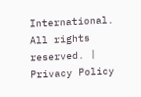International. All rights reserved. | Privacy Policy